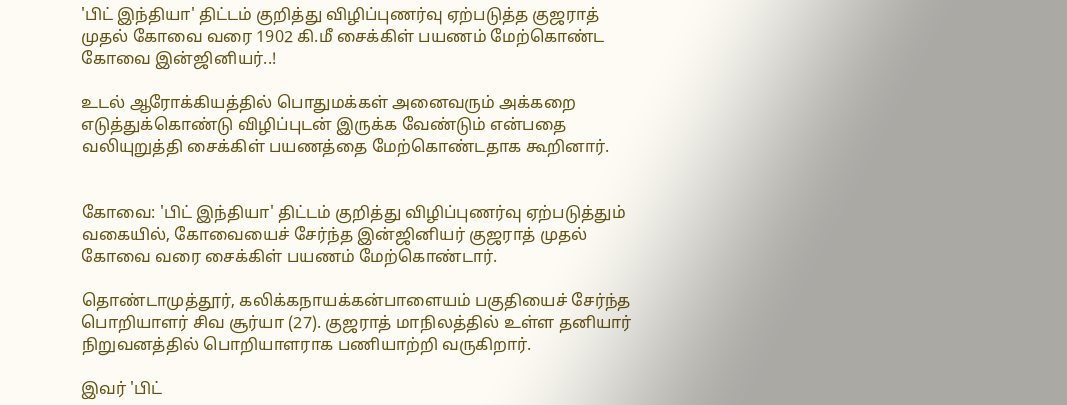'பிட் இந்தியா' திட்டம் குறித்து விழிப்புணர்வு ஏற்படுத்த குஜராத் முதல் கோவை வரை 1902 கி.மீ சைக்கிள் பயணம் மேற்கொண்ட கோவை இன்ஜினியர்..!

உடல் ஆரோக்கியத்தில் பொதுமக்கள் அனைவரும் அக்கறை எடுத்துக்கொண்டு விழிப்புடன் இருக்க வேண்டும் என்பதை வலியுறுத்தி சைக்கிள் பயணத்தை மேற்கொண்டதாக கூறினார்.


கோவை: 'பிட் இந்தியா' திட்டம் குறித்து விழிப்புணர்வு ஏற்படுத்தும் வகையில், கோவையைச் சேர்ந்த இன்ஜினியர் குஜராத் முதல் கோவை வரை சைக்கிள் பயணம் மேற்கொண்டார்.

தொண்டாமுத்தூர், கலிக்கநாயக்கன்பாளையம் பகுதியைச் சேர்ந்த பொறியாளர் சிவ சூர்யா (27). குஜராத் மாநிலத்தில் உள்ள தனியார் நிறுவனத்தில் பொறியாளராக பணியாற்றி வருகிறார்.

இவர் 'பிட்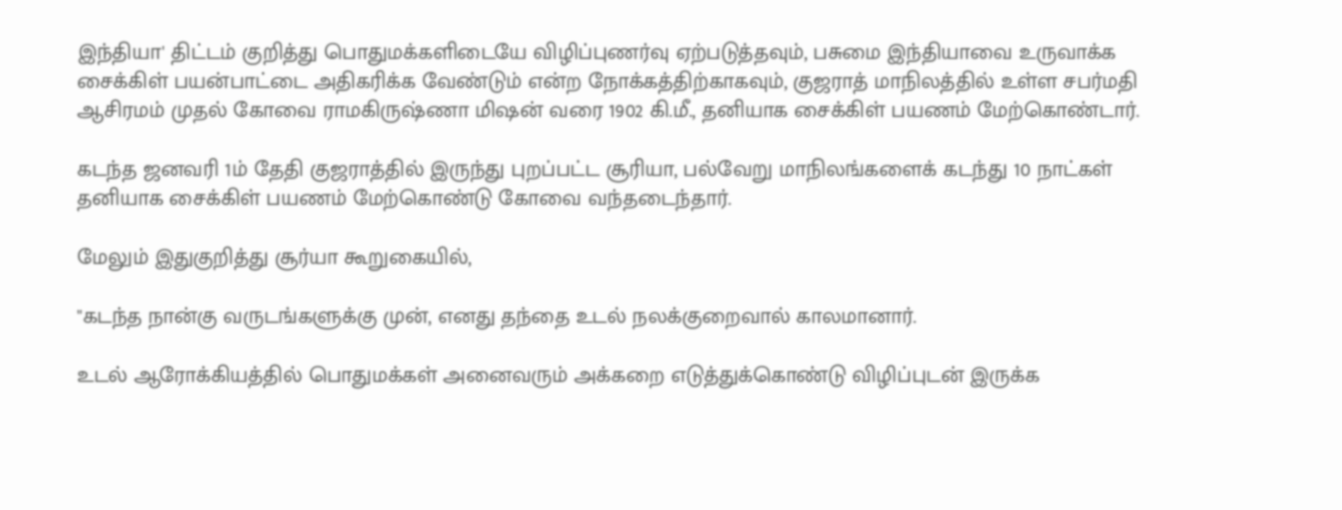இந்தியா' திட்டம் குறித்து பொதுமக்களிடையே விழிப்புணர்வு ஏற்படுத்தவும், பசுமை இந்தியாவை உருவாக்க சைக்கிள் பயன்பாட்டை அதிகரிக்க வேண்டும் என்ற நோக்கத்திற்காகவும், குஜராத் மாநிலத்தில் உள்ள சபர்மதி ஆசிரமம் முதல் கோவை ராமகிருஷ்ணா மிஷன் வரை 1902 கி.மீ., தனியாக சைக்கிள் பயணம் மேற்கொண்டார்.

கடந்த ஜனவரி 1ம் தேதி குஜராத்தில் இருந்து புறப்பட்ட சூரியா, பல்வேறு மாநிலங்களைக் கடந்து 10 நாட்கள் தனியாக சைக்கிள் பயணம் மேற்கொண்டு கோவை வந்தடைந்தார்.

மேலும் இதுகுறித்து சூர்யா கூறுகையில்,

"கடந்த நான்கு வருடங்களுக்கு முன், எனது தந்தை உடல் நலக்குறைவால் காலமானார்.

உடல் ஆரோக்கியத்தில் பொதுமக்கள் அனைவரும் அக்கறை எடுத்துக்கொண்டு விழிப்புடன் இருக்க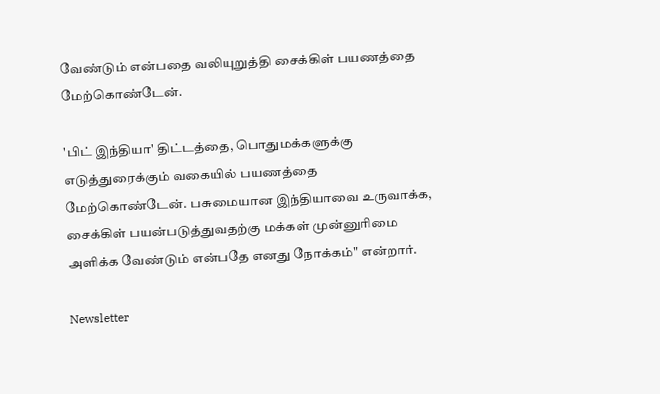வேண்டும் என்பதை வலியுறுத்தி சைக்கிள் பயணத்தை மேற்கொண்டேன்.

'பிட் இந்தியா' திட்டத்தை, பொதுமக்களுக்கு எடுத்துரைக்கும் வகையில் பயணத்தை மேற்கொண்டேன். பசுமையான இந்தியாவை உருவாக்க, சைக்கிள் பயன்படுத்துவதற்கு மக்கள் முன்னுரிமை அளிக்க வேண்டும் என்பதே எனது நோக்கம்" என்றார்.

Newsletter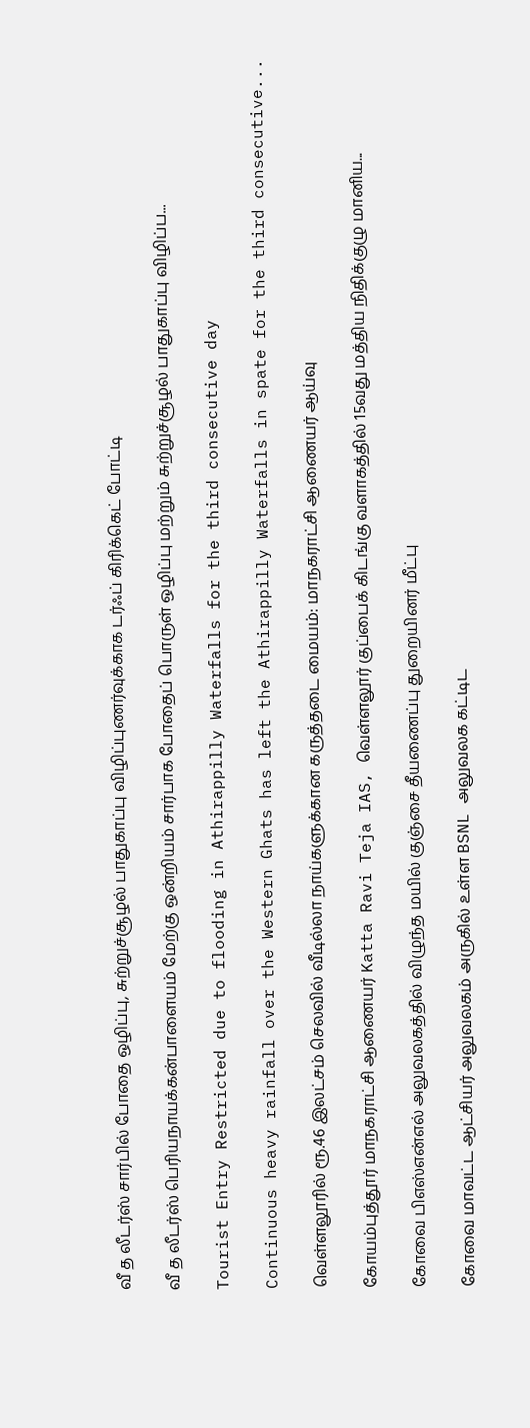வீ த லீடர்ஸ் சார்பில் போதை ஒழிப்பு, சுற்றுச்சூழல் பாதுகாப்பு விழிப்புணர்வுக்காக டர்ஃப் கிரிக்கெட் போட்டி

வீ த லீடர்ஸ் பெரியநாயக்கன்பாளையம் மேற்கு ஒன்றியம் சார்பாக போதைப் பொருள் ஒழிப்பு மற்றும் சுற்றுச்சூழல் பாதுகாப்பு விழிப்ப...

Tourist Entry Restricted due to flooding in Athirappilly Waterfalls for the third consecutive day

Continuous heavy rainfall over the Western Ghats has left the Athirappilly Waterfalls in spate for the third consecutive...

வெள்ளலூரில் ரூ.46 இலட்சம் செலவில் வீடில்லா நாய்களுக்கான கருத்தடை மையம்: மாநகராட்சி ஆணையர் ஆய்வு

கோயம்புத்தூர் மாநகராட்சி ஆணையர் Katta Ravi Teja IAS, வெள்ளலூர் குப்பைக் கிடங்கு வளாகத்தில் 15வது மத்திய நிதிக்குழு மானிய...

கோவை பிஎஸ்என்எல் அலுவலகத்தில் விழுந்த மயில் குஞ்சை தீயணைப்பு துறையினர் மீட்பு

கோவை மாவட்ட ஆட்சியர் அலுவலகம் அருகில் உள்ள BSNL அலுவலக கட்டிட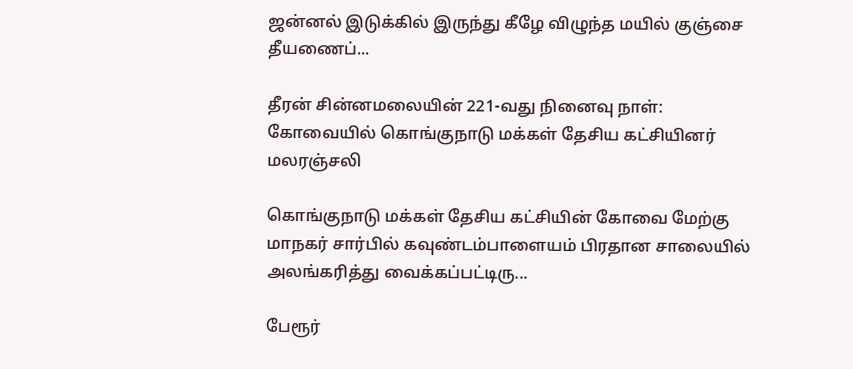ஜன்னல் இடுக்கில் இருந்து கீழே விழுந்த மயில் குஞ்சை தீயணைப்...

தீரன் சின்னமலையின் 221-வது நினைவு நாள்: கோவையில் கொங்குநாடு மக்கள் தேசிய கட்சியினர் மலரஞ்சலி

கொங்குநாடு மக்கள் தேசிய கட்சியின் கோவை மேற்கு மாநகர் சார்பில் கவுண்டம்பாளையம் பிரதான சாலையில் அலங்கரித்து வைக்கப்பட்டிரு...

பேரூர்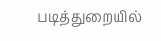படித்துறையில்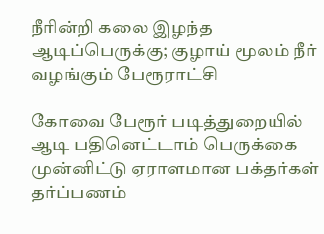நீரின்றி கலை இழந்த ஆடிப்பெருக்கு; குழாய் மூலம் நீர் வழங்கும் பேரூராட்சி

கோவை பேரூர் படித்துறையில் ஆடி பதினெட்டாம் பெருக்கை முன்னிட்டு ஏராளமான பக்தர்கள் தர்ப்பணம்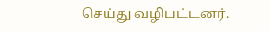செய்து வழிபட்டனர்.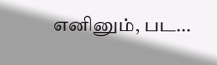எனினும், பட...